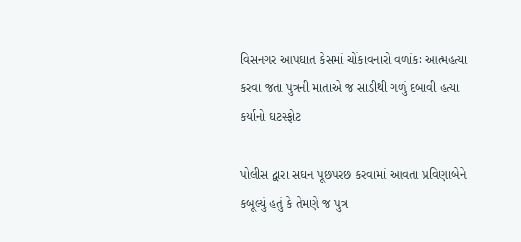વિસનગર આપઘાત કેસમાં ચોંકાવનારો વળાંકઃ આત્મહત્યા કરવા જતા પુત્રની માતાએ જ સાડીથી ગળું દબાવી હત્યા કર્યાનો ઘટસ્ફોટ

પોલીસ દ્વારા સઘન પૂછપરછ કરવામાં આવતા પ્રવિણાબેને કબૂલ્યું હતું કે તેમણે જ પુત્ર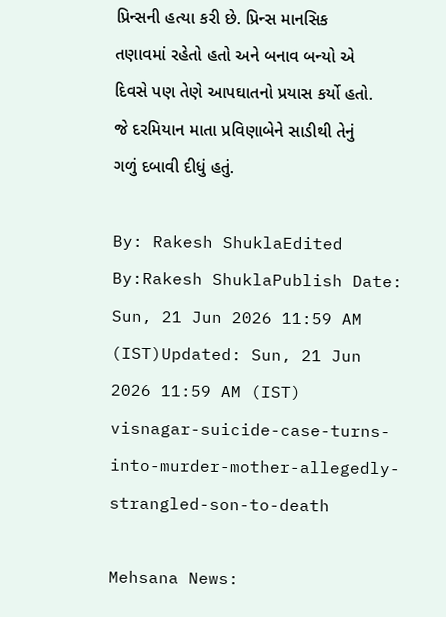પ્રિન્સની હત્યા કરી છે. પ્રિન્સ માનસિક તણાવમાં રહેતો હતો અને બનાવ બન્યો એ દિવસે પણ તેણે આપઘાતનો પ્રયાસ કર્યો હતો. જે દરમિયાન માતા પ્રવિણાબેને સાડીથી તેનું ગળું દબાવી દીધું હતું.

By: Rakesh ShuklaEdited By:Rakesh ShuklaPublish Date: Sun, 21 Jun 2026 11:59 AM (IST)Updated: Sun, 21 Jun 2026 11:59 AM (IST)
visnagar-suicide-case-turns-into-murder-mother-allegedly-strangled-son-to-death

Mehsana News: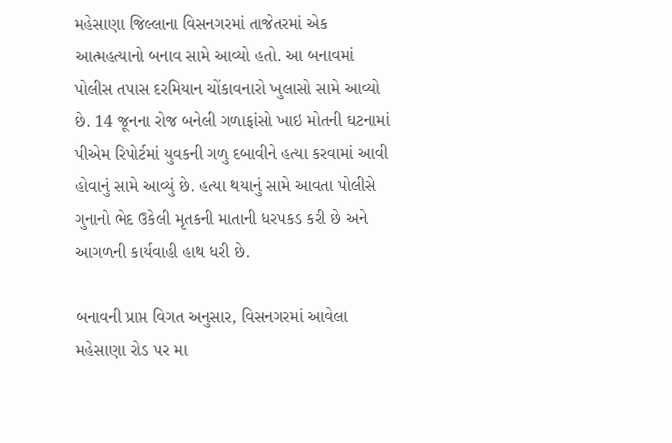મહેસાણા જિલ્લાના વિસનગરમાં તાજેતરમાં એક આત્મહત્યાનો બનાવ સામે આવ્યો હતો. આ બનાવમાં પોલીસ તપાસ દરમિયાન ચોંકાવનારો ખુલાસો સામે આવ્યો છે. 14 જૂનના રોજ બનેલી ગળાફાંસો ખાઇ મોતની ઘટનામાં પીએમ રિપોર્ટમાં યુવકની ગળુ દબાવીને હત્યા કરવામાં આવી હોવાનું સામે આવ્યું છે. હત્યા થયાનું સામે આવતા પોલીસે ગુનાનો ભેદ ઉકેલી મૃતકની માતાની ધરપકડ કરી છે અને આગળની કાર્યવાહી હાથ ધરી છે.

બનાવની પ્રાપ્ત વિગત અનુસાર, વિસનગરમાં આવેલા મહેસાણા રોડ પર મા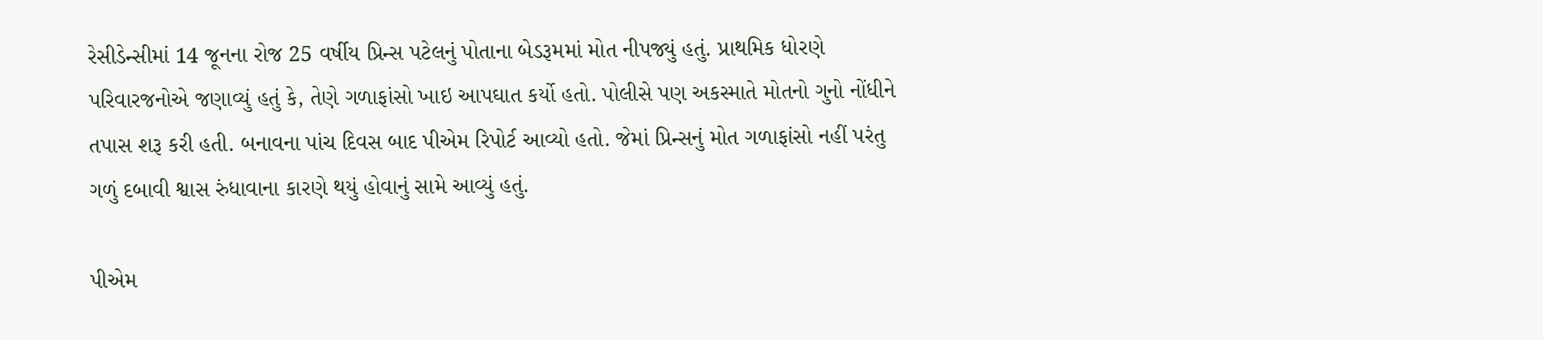રેસીડેન્સીમાં 14 જૂનના રોજ 25 વર્ષીય પ્રિન્સ પટેલનું પોતાના બેડરૂમમાં મોત નીપજ્યું હતું. પ્રાથમિક ધોરણે પરિવારજનોએ જણાવ્યું હતું કે, તેણે ગળાફાંસો ખાઇ આપઘાત કર્યો હતો. પોલીસે પણ અકસ્માતે મોતનો ગુનો નોંધીને તપાસ શરૂ કરી હતી. બનાવના પાંચ દિવસ બાદ પીએમ રિપોર્ટ આવ્યો હતો. જેમાં પ્રિન્સનું મોત ગળાફાંસો નહીં પરંતુ ગળું દબાવી શ્વાસ રુંધાવાના કારણે થયું હોવાનું સામે આવ્યું હતું.

પીએમ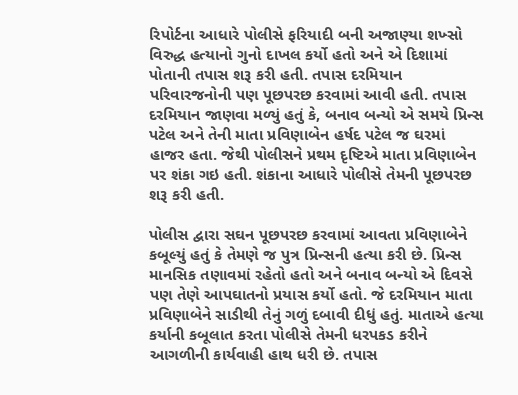રિપોર્ટના આધારે પોલીસે ફરિયાદી બની અજાણ્યા શખ્સો વિરુદ્ધ હત્યાનો ગુનો દાખલ કર્યો હતો અને એ દિશામાં પોતાની તપાસ શરૂ કરી હતી. તપાસ દરમિયાન પરિવારજનોની પણ પૂછપરછ કરવામાં આવી હતી. તપાસ દરમિયાન જાણવા મળ્યું હતું કે, બનાવ બન્યો એ સમયે પ્રિન્સ પટેલ અને તેની માતા પ્રવિણાબેન હર્ષદ પટેલ જ ઘરમાં હાજર હતા. જેથી પોલીસને પ્રથમ દૃષ્ટિએ માતા પ્રવિણાબેન પર શંકા ગઇ હતી. શંકાના આધારે પોલીસે તેમની પૂછપરછ શરૂ કરી હતી.

પોલીસ દ્વારા સઘન પૂછપરછ કરવામાં આવતા પ્રવિણાબેને કબૂલ્યું હતું કે તેમણે જ પુત્ર પ્રિન્સની હત્યા કરી છે. પ્રિન્સ માનસિક તણાવમાં રહેતો હતો અને બનાવ બન્યો એ દિવસે પણ તેણે આપઘાતનો પ્રયાસ કર્યો હતો. જે દરમિયાન માતા પ્રવિણાબેને સાડીથી તેનું ગળું દબાવી દીધું હતું. માતાએ હત્યા કર્યાની કબૂલાત કરતા પોલીસે તેમની ધરપકડ કરીને આગળીની કાર્યવાહી હાથ ધરી છે. તપાસ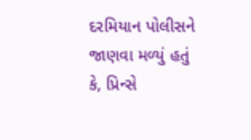દરમિયાન પોલીસને જાણવા મળ્યું હતું કે, પ્રિન્સે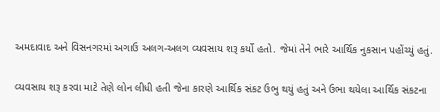અમદાવાદ અને વિસનગરમાં અગાઉ અલગ-અલગ વ્યવસાય શરૂ કર્યો હતો. જેમાં તેને ભારે આર્થિક નુકસાન પહોંચ્યું હતું.

વ્યવસાય શરૂ કરવા માટે તેણે લોન લીધી હતી જેના કારણે આર્થિક સંકટ ઉભુ થયું હતું અને ઉભા થયેલા આર્થિક સંકટના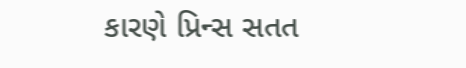કારણે પ્રિન્સ સતત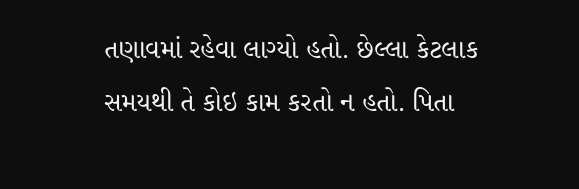તણાવમાં રહેવા લાગ્યો હતો. છેલ્લા કેટલાક સમયથી તે કોઇ કામ કરતો ન હતો. પિતા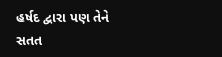હર્ષદ દ્વારા પણ તેને સતત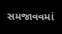સમજાવવમાં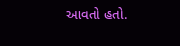આવતો હતો.